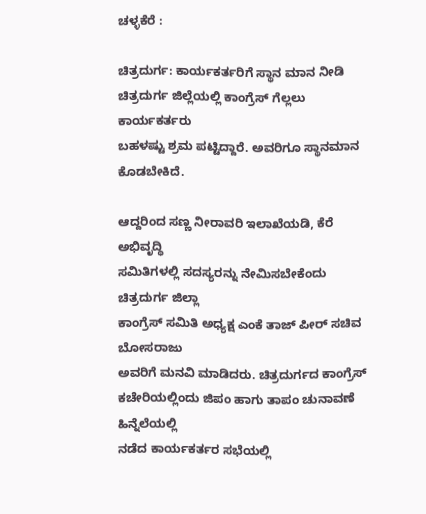ಚಳ್ಳಕೆರೆ :

ಚಿತ್ರದುರ್ಗ: ಕಾರ್ಯಕರ್ತರಿಗೆ ಸ್ಥಾನ ಮಾನ ನೀಡಿ
ಚಿತ್ರದುರ್ಗ ಜಿಲ್ಲೆಯಲ್ಲಿ ಕಾಂಗ್ರೆಸ್ ಗೆಲ್ಲಲು ಕಾರ್ಯಕರ್ತರು
ಬಹಳಷ್ಟು ಶ್ರಮ ಪಟ್ಟಿದ್ದಾರೆ. ಅವರಿಗೂ ಸ್ಥಾನಮಾನ ಕೊಡಬೇಕಿದೆ.

ಆದ್ದರಿಂದ ಸಣ್ಣ ನೀರಾವರಿ ಇಲಾಖೆಯಡಿ, ಕೆರೆ ಅಭಿವೃದ್ಧಿ
ಸಮಿತಿಗಳಲ್ಲಿ ಸದಸ್ಯರನ್ನು ನೇಮಿಸಬೇಕೆಂದು ಚಿತ್ರದುರ್ಗ ಜಿಲ್ಲಾ
ಕಾಂಗ್ರೆಸ್ ಸಮಿತಿ ಅಧ್ಯಕ್ಷ ಎಂಕೆ ತಾಜ್ ಪೀರ್ ಸಚಿವ ಬೋಸರಾಜು
ಅವರಿಗೆ ಮನವಿ ಮಾಡಿದರು. ಚಿತ್ರದುರ್ಗದ ಕಾಂಗ್ರೆಸ್
ಕಚೇರಿಯಲ್ಲಿಂದು ಜಿಪಂ ಹಾಗು ತಾಪಂ ಚುನಾವಣೆ ಹಿನ್ನೆಲೆಯಲ್ಲಿ
ನಡೆದ ಕಾರ್ಯಕರ್ತರ ಸಭೆಯಲ್ಲಿ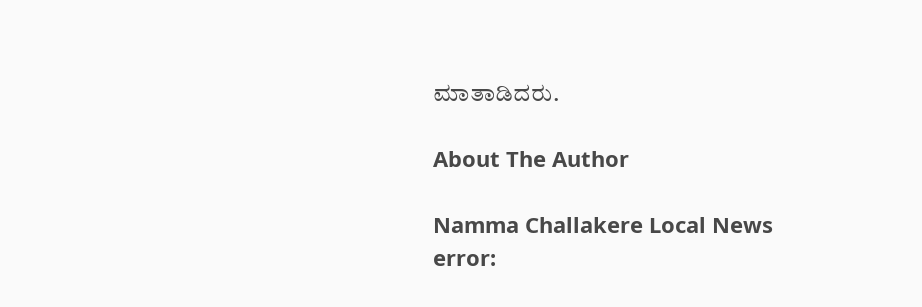ಮಾತಾಡಿದರು.

About The Author

Namma Challakere Local News
error: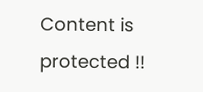Content is protected !!